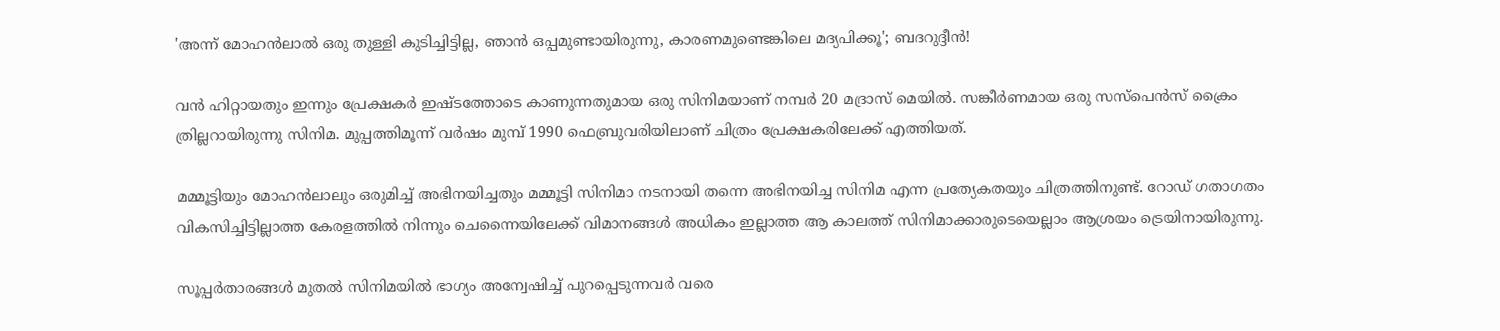'അന്ന് മോഹൻലാൽ ഒരു തുള്ളി കുടിച്ചിട്ടില്ല, ഞാൻ ഒപ്പമുണ്ടായിരുന്നു, കാരണമുണ്ടെങ്കിലെ മദ്യപിക്കൂ'; ബദറുദ്ദീൻ!

വൻ ഹിറ്റായതും ഇന്നും പ്രേക്ഷകർ ഇഷ്ടത്തോടെ കാണുന്നതുമായ ഒരു സിനിമയാണ് നമ്പർ 20 മദ്രാസ് മെയിൽ. സങ്കീർണമായ ഒരു സസ്പെൻസ് ക്രൈം ത്രില്ലറായിരുന്നു സിനിമ. മുപ്പത്തിമൂന്ന് വര്‍ഷം മുമ്പ് 1990 ഫെബ്രുവരിയിലാണ് ചിത്രം പ്രേക്ഷകരിലേക്ക് എത്തിയത്.

മമ്മൂട്ടിയും മോഹൻലാലും ഒരുമിച്ച് അഭിനയിച്ചതും മമ്മൂട്ടി സിനിമാ നടനായി തന്നെ അഭിനയിച്ച സിനിമ എന്ന പ്രത്യേകതയും ചിത്രത്തിനുണ്ട്. റോഡ് ഗതാഗതം വികസിച്ചിട്ടില്ലാത്ത കേരളത്തിൽ നിന്നും ചെന്നൈയിലേക്ക് വിമാനങ്ങള്‍ അധികം ഇല്ലാത്ത ആ കാലത്ത് സിനിമാക്കാരുടെയെല്ലാം ആശ്രയം ട്രെയിനായിരുന്നു.

സൂപ്പര്‍താരങ്ങള്‍ മുതല്‍ സിനിമയിൽ ഭാഗ്യം അന്വേഷിച്ച് പുറപ്പെടുന്നവര്‍ വരെ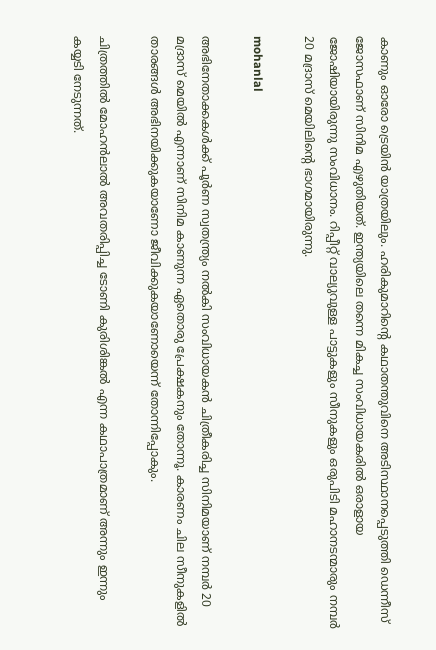കാണും ഓരോ ട്രെയിൻ യാത്രയിലും. ഹരികുമാറിന്റെ കഥാതന്തുവിനെ അടിസ്ഥാനപ്പെടുത്തി ഡെന്നീസ് ജോസഫാണ് സിനിമ എഴുതിയത്. ഇന്ത്യയിലെ തന്നെ മികച്ച സംവിധായകരിൽ ഒരാളായ ജോഷിയായിരുന്നു സംവിധാനം. റിപ്പീറ്റ് വാല്യുവുള്ള പാട്ടുകളും സീനുകളും ഒരുപിടി മഹാനടന്മാരും നമ്പർ 20 മദ്രാസ് മെയിലിന്റെ ഭാഗമായിരുന്നു.

mohanlal

അഭിനേതാക്കകൾക്ക് പൂർണ സ്വതന്ത്ര്യം നൽകി സംവിധായകൻ ചിത്രീകരിച്ച സിനിമയാണ് നമ്പർ 20 മദ്രാസ് മെയിൽ എന്നാണ് സിനിമ കാണുന്ന ഏതൊരു പ്രേക്ഷകനും തോന്നൂ. കാരണം ചില സീനുകളിൽ താരങ്ങൾ അഭിനയിക്കുകയാണോ ജീവിക്കുകയാണോയെന്ന് തോന്നിപ്പോകും.

ചിത്രത്തിൽ മോഹൻലാൽ അവതരിപ്പിച്ച ടോണി കുരിശിങ്കൽ എന്ന കഥാപാത്രമാണ് അന്നും ഇന്നും കയ്യടി നേടുന്നത്.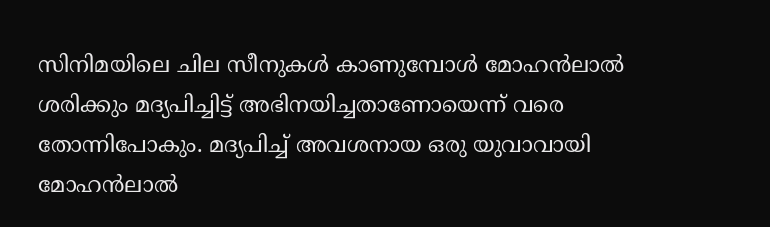സിനിമയിലെ ചില സീനുകൾ കാണുമ്പോൾ മോഹൻലാൽ ശരിക്കും മദ്യപിച്ചിട്ട് അഭിനയിച്ചതാണോയെന്ന് വരെ തോന്നിപോകും. മദ്യപിച്ച് അവശനായ ഒരു യുവാവായി മോഹൻലാൽ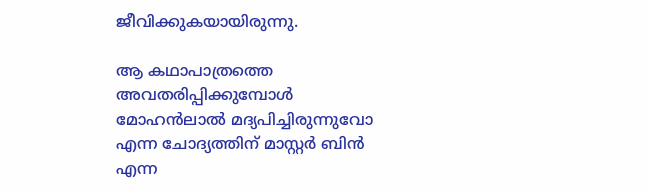ജീവിക്കുകയായിരുന്നു.

ആ കഥാപാത്രത്തെ അവതരിപ്പിക്കുമ്പോൾ മോഹൻലാൽ മദ്യപിച്ചിരുന്നുവോ എന്ന ചോദ്യത്തിന് മാസ്റ്റർ ബിൻ എന്ന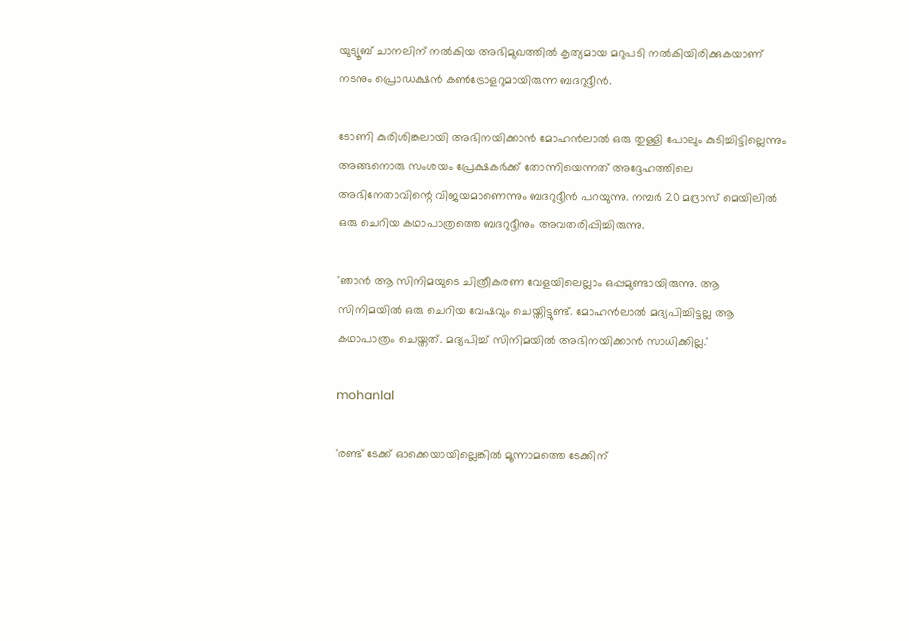യുട്യൂബ് ചാനലിന് നൽകിയ അഭിമുഖത്തിൽ കൃത്യമായ മറുപടി നൽകിയിരിക്കുകയാണ് നടനും പ്രൊഡക്ഷൻ കൺട്രോളറുമായിരുന്ന ബദറുദ്ദീൻ.

ടോണി കുരിശിങ്കലായി അഭിനയിക്കാൻ മോഹൻലാൽ ഒരു തുള്ളി പോലും കുടിച്ചിട്ടില്ലെന്നും അങ്ങനൊരു സംശയം പ്രേക്ഷകർക്ക് തോന്നിയെന്നത് അദ്ദേഹത്തിലെ അഭിനേതാവിന്റെ വിജയമാണെന്നും ബദറുദ്ദീൻ പറയുന്നു. നമ്പർ 20 മദ്രാസ് മെയിലിൽ ഒരു ചെറിയ കഥാപാത്രത്തെ ബദറുദ്ദീനും അവതരിപ്പിച്ചിരുന്നു.

'ഞാൻ ആ സിനിമയുടെ ചിത്രീകരണ വേളയിലെല്ലാം ഒപ്പമുണ്ടായിരുന്നു. ആ സിനിമയിൽ ഒരു ചെറിയ വേഷവും ചെയ്തിട്ടുണ്ട്. മോഹൻലാൽ മദ്യപിച്ചിട്ടല്ല ആ കഥാപാത്രം ചെയ്തത്. മദ്യപിച്ച് സിനിമയിൽ അഭിനയിക്കാൻ സാധിക്കില്ല.'

mohanlal

'രണ്ട് ടേക്ക് ഓക്കെയായില്ലെങ്കിൽ മൂന്നാമത്തെ ടേക്കിന്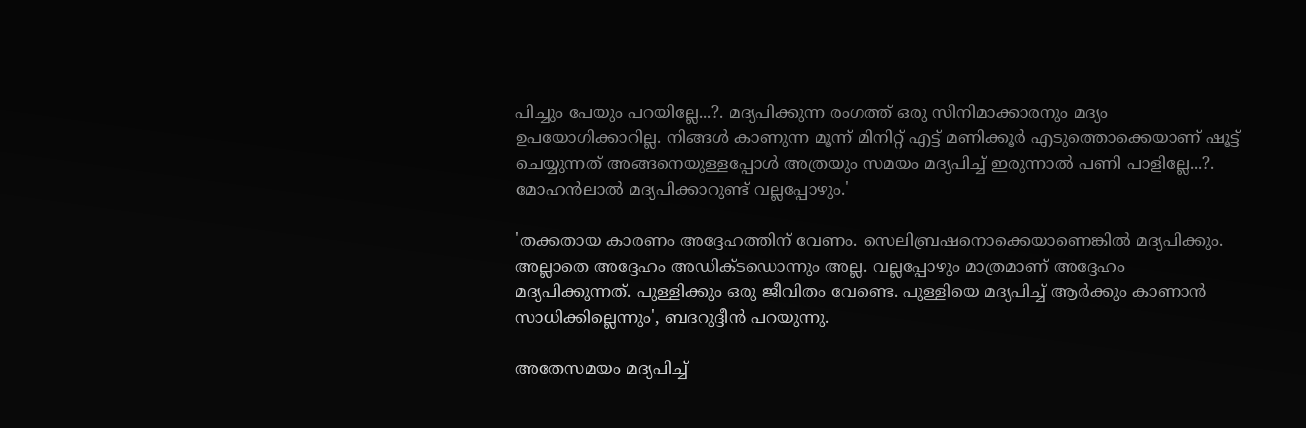പിച്ചും പേയും പറയില്ലേ...?. മദ്യപിക്കുന്ന രംഗത്ത് ഒരു സിനിമാക്കാരനും മദ്യം ഉപയോഗിക്കാറില്ല. നിങ്ങൾ കാണുന്ന മൂന്ന് മിനിറ്റ് എട്ട് മണിക്കൂർ എടുത്തൊക്കെയാണ് ഷൂട്ട് ചെയ്യുന്നത് അങ്ങനെയുള്ളപ്പോൾ അത്രയും സമയം മദ്യപിച്ച് ഇരുന്നാൽ പണി പാളില്ലേ...?. മോഹൻലാൽ മദ്യപിക്കാറുണ്ട് വല്ലപ്പോഴും.'

'തക്കതായ കാരണം അദ്ദേഹത്തിന് വേണം. സെലിബ്രഷനൊക്കെയാണെങ്കിൽ മദ്യപിക്കും. അല്ലാതെ അദ്ദേഹം അഡിക്ടഡൊന്നും അല്ല. വല്ലപ്പോഴും മാത്രമാണ് അദ്ദേഹം മദ്യപിക്കുന്നത്. പുള്ളിക്കും ഒരു ജീവിതം വേണ്ടെ. പുള്ളിയെ മദ്യപിച്ച് ആർക്കും കാണാൻ സാധിക്കില്ലെന്നും', ബദറുദ്ദീൻ പറയുന്നു.

അതേസമയം മദ്യപിച്ച്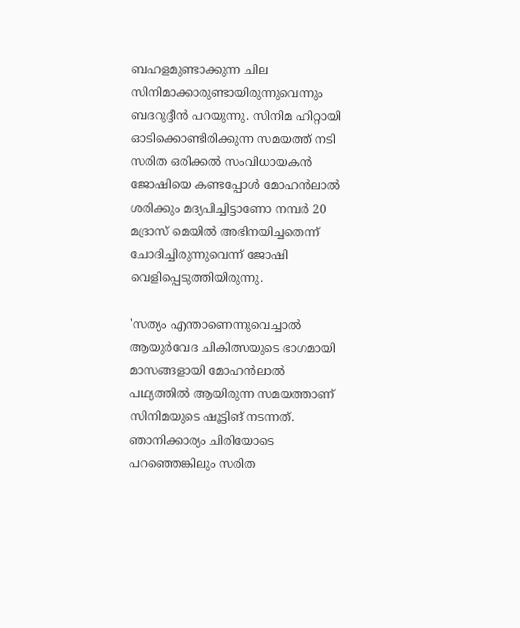ബഹളമുണ്ടാക്കുന്ന ചില സിനിമാക്കാരുണ്ടായിരുന്നുവെന്നും ബദറുദ്ദീൻ പറയുന്നു. സിനിമ ഹിറ്റായി ഓടിക്കൊണ്ടിരിക്കുന്ന സമയത്ത് നടി സരിത ഒരിക്കൽ സംവിധായകൻ ജോഷിയെ കണ്ടപ്പോൾ മോഹൻലാൽ ശരിക്കും മദ്യപിച്ചിട്ടാണോ നമ്പർ 20 മദ്രാസ് മെയിൽ അഭിനയിച്ചതെന്ന് ചോദിച്ചിരുന്നുവെന്ന് ജോഷി വെളിപ്പെടുത്തിയിരുന്നു.

'സത്യം എന്താണെന്നുവെച്ചാൽ ആയുർവേദ ചികിത്സയുടെ ഭാഗമായി മാസങ്ങളായി മോഹൻലാൽ പഥ്യത്തിൽ ആയിരുന്ന സമയത്താണ് സിനിമയുടെ ഷൂട്ടിങ് നടന്നത്. ഞാനിക്കാര്യം ചിരിയോടെ പറഞ്ഞെങ്കിലും സരിത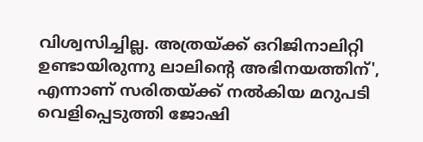വിശ്വസിച്ചില്ല. അത്രയ്ക്ക് ഒറിജിനാലിറ്റി ഉണ്ടായിരുന്നു ലാലിന്റെ അഭിനയത്തിന്', എന്നാണ് സരിതയ്ക്ക് നൽകിയ മറുപടി വെളിപ്പെടുത്തി ജോഷി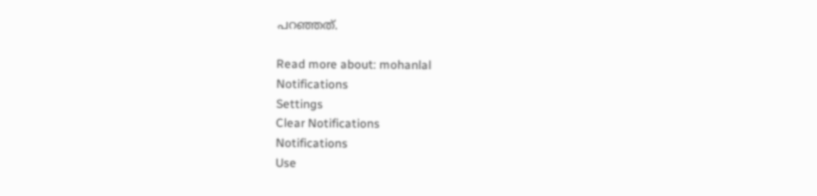പറഞ്ഞത്.

Read more about: mohanlal
Notifications
Settings
Clear Notifications
Notifications
Use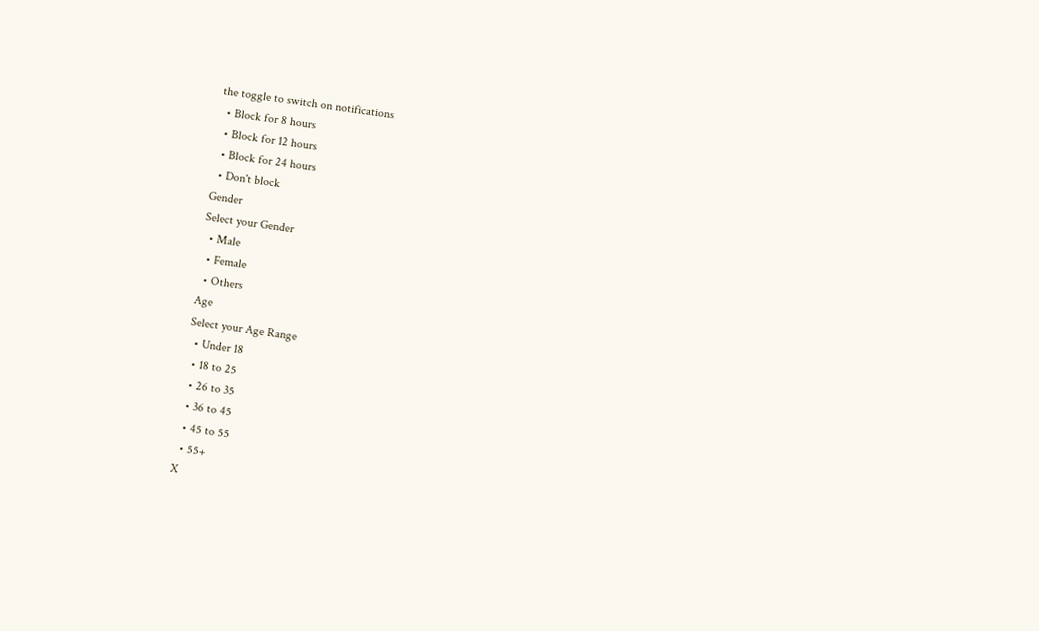the toggle to switch on notifications
  • Block for 8 hours
  • Block for 12 hours
  • Block for 24 hours
  • Don't block
Gender
Select your Gender
  • Male
  • Female
  • Others
Age
Select your Age Range
  • Under 18
  • 18 to 25
  • 26 to 35
  • 36 to 45
  • 45 to 55
  • 55+
X